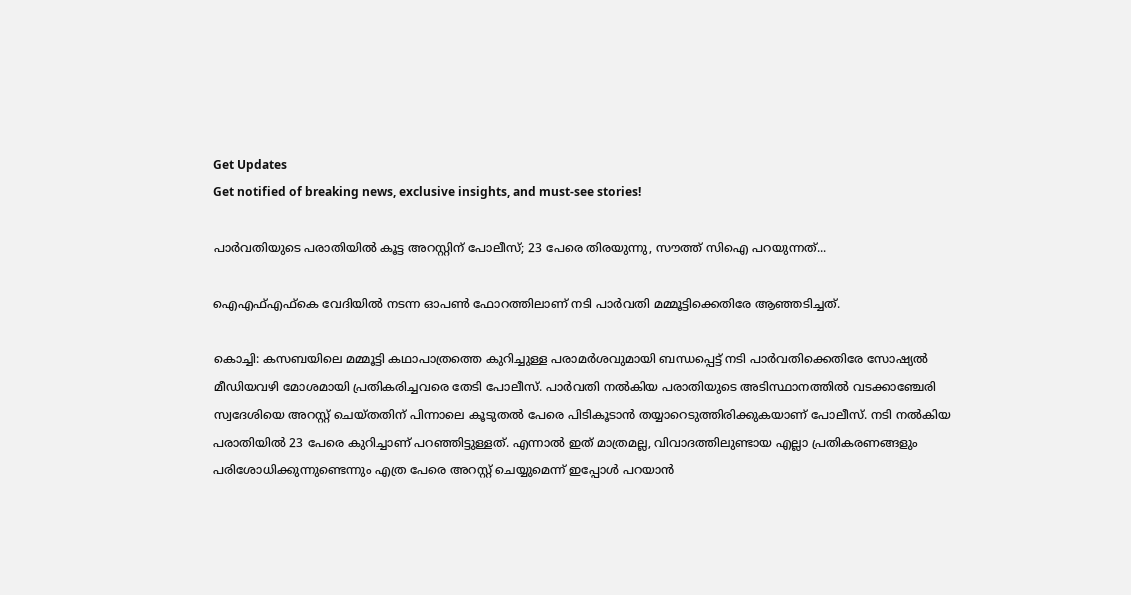Get Updates
Get notified of breaking news, exclusive insights, and must-see stories!

പാര്‍വതിയുടെ പരാതിയില്‍ കൂട്ട അറസ്റ്റിന് പോലീസ്; 23 പേരെ തിരയുന്നു, സൗത്ത് സിഐ പറയുന്നത്...

ഐഎഫ്എഫ്‌കെ വേദിയില്‍ നടന്ന ഓപണ്‍ ഫോറത്തിലാണ് നടി പാര്‍വതി മമ്മൂട്ടിക്കെതിരേ ആഞ്ഞടിച്ചത്.

കൊച്ചി: കസബയിലെ മമ്മൂട്ടി കഥാപാത്രത്തെ കുറിച്ചുള്ള പരാമര്‍ശവുമായി ബന്ധപ്പെട്ട് നടി പാര്‍വതിക്കെതിരേ സോഷ്യല്‍ മീഡിയവഴി മോശമായി പ്രതികരിച്ചവരെ തേടി പോലീസ്. പാര്‍വതി നല്‍കിയ പരാതിയുടെ അടിസ്ഥാനത്തില്‍ വടക്കാഞ്ചേരി സ്വദേശിയെ അറസ്റ്റ് ചെയ്തതിന് പിന്നാലെ കൂടുതല്‍ പേരെ പിടികൂടാന്‍ തയ്യാറെടുത്തിരിക്കുകയാണ് പോലീസ്. നടി നല്‍കിയ പരാതിയില്‍ 23 പേരെ കുറിച്ചാണ് പറഞ്ഞിട്ടുള്ളത്. എന്നാല്‍ ഇത് മാത്രമല്ല, വിവാദത്തിലുണ്ടായ എല്ലാ പ്രതികരണങ്ങളും പരിശോധിക്കുന്നുണ്ടെന്നും എത്ര പേരെ അറസ്റ്റ് ചെയ്യുമെന്ന് ഇപ്പോള്‍ പറയാന്‍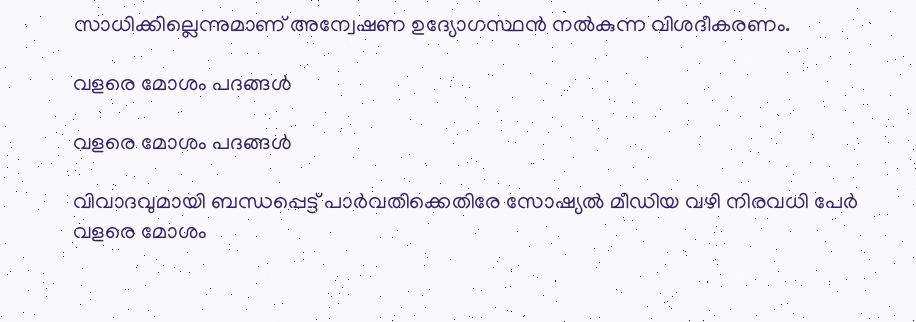സാധിക്കില്ലെന്നുമാണ് അന്വേഷണ ഉദ്യോഗസ്ഥന്‍ നല്‍കുന്ന വിശദീകരണം.

വളരെ മോശം പദങ്ങള്‍

വളരെ മോശം പദങ്ങള്‍

വിവാദവുമായി ബന്ധപ്പെട്ട് പാര്‍വതിക്കെതിരേ സോഷ്യല്‍ മീഡിയ വഴി നിരവധി പേര്‍ വളരെ മോശം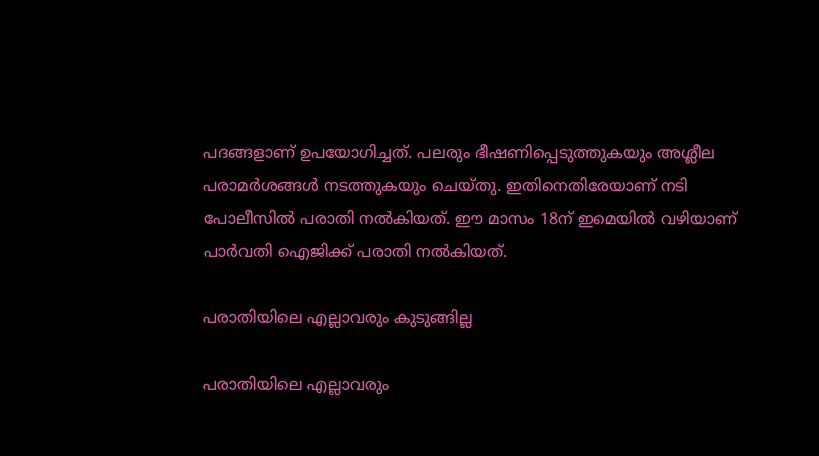പദങ്ങളാണ് ഉപയോഗിച്ചത്. പലരും ഭീഷണിപ്പെടുത്തുകയും അശ്ലീല പരാമര്‍ശങ്ങള്‍ നടത്തുകയും ചെയ്തു. ഇതിനെതിരേയാണ് നടി പോലീസില്‍ പരാതി നല്‍കിയത്. ഈ മാസം 18ന് ഇമെയില്‍ വഴിയാണ് പാര്‍വതി ഐജിക്ക് പരാതി നല്‍കിയത്.

പരാതിയിലെ എല്ലാവരും കുടുങ്ങില്ല

പരാതിയിലെ എല്ലാവരും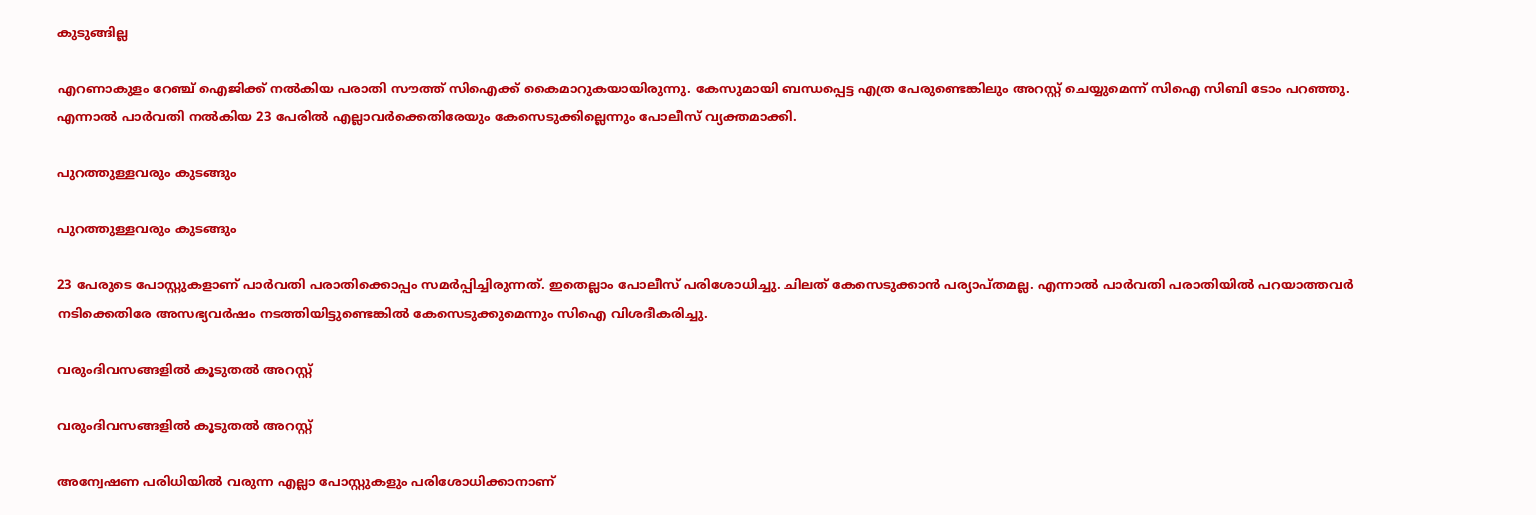കുടുങ്ങില്ല

എറണാകുളം റേഞ്ച് ഐജിക്ക് നല്‍കിയ പരാതി സൗത്ത് സിഐക്ക് കൈമാറുകയായിരുന്നു. കേസുമായി ബന്ധപ്പെട്ട എത്ര പേരുണ്ടെങ്കിലും അറസ്റ്റ് ചെയ്യുമെന്ന് സിഐ സിബി ടോം പറഞ്ഞു. എന്നാല്‍ പാര്‍വതി നല്‍കിയ 23 പേരില്‍ എല്ലാവര്‍ക്കെതിരേയും കേസെടുക്കില്ലെന്നും പോലീസ് വ്യക്തമാക്കി.

പുറത്തുള്ളവരും കുടങ്ങും

പുറത്തുള്ളവരും കുടങ്ങും

23 പേരുടെ പോസ്റ്റുകളാണ് പാര്‍വതി പരാതിക്കൊപ്പം സമര്‍പ്പിച്ചിരുന്നത്. ഇതെല്ലാം പോലീസ് പരിശോധിച്ചു. ചിലത് കേസെടുക്കാന്‍ പര്യാപ്തമല്ല. എന്നാല്‍ പാര്‍വതി പരാതിയില്‍ പറയാത്തവര്‍ നടിക്കെതിരേ അസഭ്യവര്‍ഷം നടത്തിയിട്ടുണ്ടെങ്കില്‍ കേസെടുക്കുമെന്നും സിഐ വിശദീകരിച്ചു.

വരുംദിവസങ്ങളില്‍ കൂടുതല്‍ അറസ്റ്റ്

വരുംദിവസങ്ങളില്‍ കൂടുതല്‍ അറസ്റ്റ്

അന്വേഷണ പരിധിയില്‍ വരുന്ന എല്ലാ പോസ്റ്റുകളും പരിശോധിക്കാനാണ്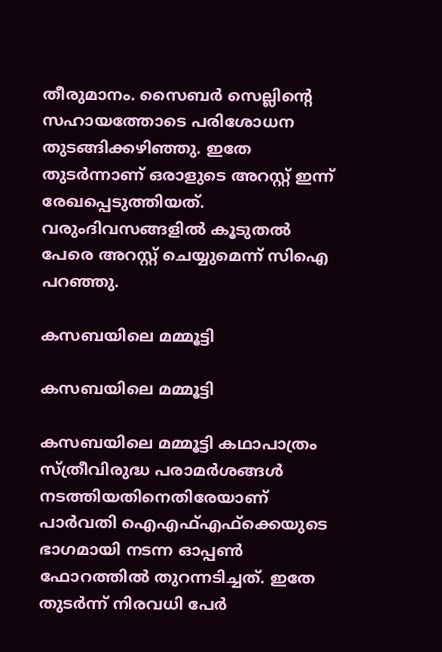തീരുമാനം. സൈബര്‍ സെല്ലിന്റെ സഹായത്തോടെ പരിശോധന തുടങ്ങിക്കഴിഞ്ഞു. ഇതേ തുടര്‍ന്നാണ് ഒരാളുടെ അറസ്റ്റ് ഇന്ന് രേഖപ്പെടുത്തിയത്. വരുംദിവസങ്ങളില്‍ കൂടുതല്‍ പേരെ അറസ്റ്റ് ചെയ്യുമെന്ന് സിഐ പറഞ്ഞു.

കസബയിലെ മമ്മൂട്ടി

കസബയിലെ മമ്മൂട്ടി

കസബയിലെ മമ്മൂട്ടി കഥാപാത്രം സ്ത്രീവിരുദ്ധ പരാമര്‍ശങ്ങള്‍ നടത്തിയതിനെതിരേയാണ് പാര്‍വതി ഐഎഫ്എഫ്‌ക്കെയുടെ ഭാഗമായി നടന്ന ഓപ്പണ്‍ ഫോറത്തില്‍ തുറന്നടിച്ചത്. ഇതേ തുടര്‍ന്ന് നിരവധി പേര്‍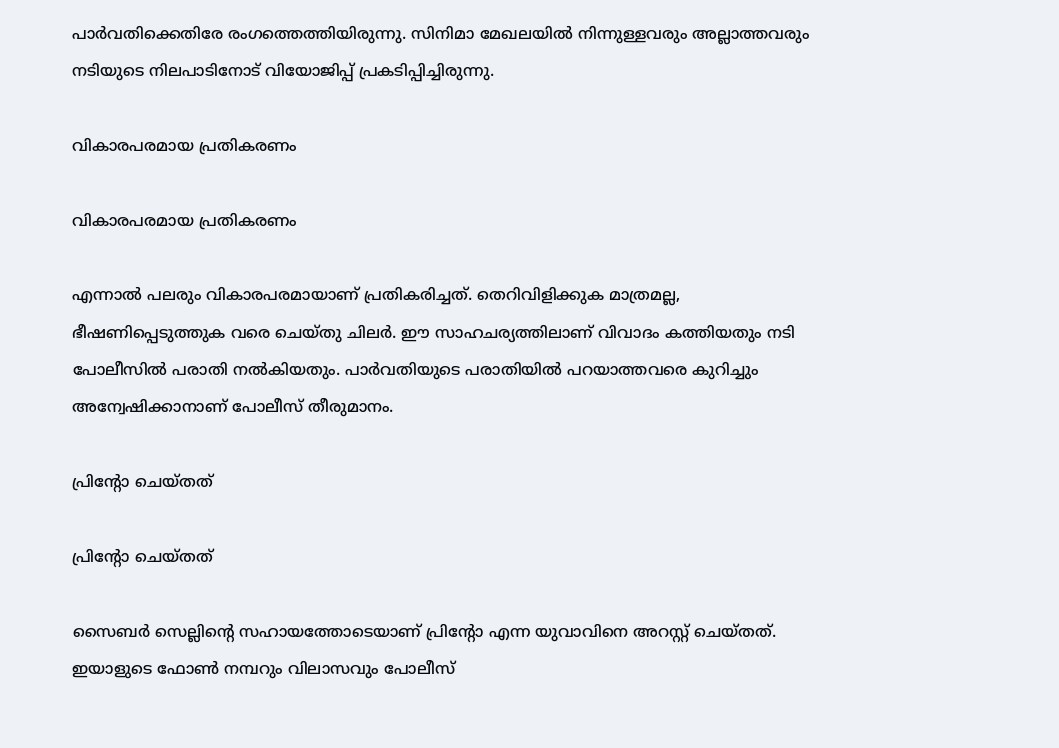പാര്‍വതിക്കെതിരേ രംഗത്തെത്തിയിരുന്നു. സിനിമാ മേഖലയില്‍ നിന്നുള്ളവരും അല്ലാത്തവരും നടിയുടെ നിലപാടിനോട് വിയോജിപ്പ് പ്രകടിപ്പിച്ചിരുന്നു.

വികാരപരമായ പ്രതികരണം

വികാരപരമായ പ്രതികരണം

എന്നാല്‍ പലരും വികാരപരമായാണ് പ്രതികരിച്ചത്. തെറിവിളിക്കുക മാത്രമല്ല, ഭീഷണിപ്പെടുത്തുക വരെ ചെയ്തു ചിലര്‍. ഈ സാഹചര്യത്തിലാണ് വിവാദം കത്തിയതും നടി പോലീസില്‍ പരാതി നല്‍കിയതും. പാര്‍വതിയുടെ പരാതിയില്‍ പറയാത്തവരെ കുറിച്ചും അന്വേഷിക്കാനാണ് പോലീസ് തീരുമാനം.

പ്രിന്റോ ചെയ്തത്

പ്രിന്റോ ചെയ്തത്

സൈബര്‍ സെല്ലിന്റെ സഹായത്തോടെയാണ് പ്രിന്റോ എന്ന യുവാവിനെ അറസ്റ്റ് ചെയ്തത്. ഇയാളുടെ ഫോണ്‍ നമ്പറും വിലാസവും പോലീസ്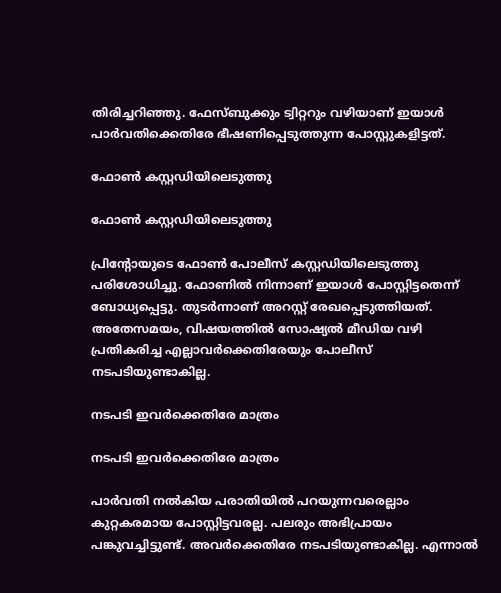തിരിച്ചറിഞ്ഞു. ഫേസ്ബുക്കും ട്വിറ്ററും വഴിയാണ് ഇയാള്‍ പാര്‍വതിക്കെതിരേ ഭീഷണിപ്പെടുത്തുന്ന പോസ്റ്റുകളിട്ടത്.

ഫോണ്‍ കസ്റ്റഡിയിലെടുത്തു

ഫോണ്‍ കസ്റ്റഡിയിലെടുത്തു

പ്രിന്റോയുടെ ഫോണ്‍ പോലീസ് കസ്റ്റഡിയിലെടുത്തു പരിശോധിച്ചു. ഫോണില്‍ നിന്നാണ് ഇയാള്‍ പോസ്റ്റിട്ടതെന്ന് ബോധ്യപ്പെട്ടു. തുടര്‍ന്നാണ് അറസ്റ്റ് രേഖപ്പെടുത്തിയത്. അതേസമയം, വിഷയത്തില്‍ സോഷ്യല്‍ മീഡിയ വഴി പ്രതികരിച്ച എല്ലാവര്‍ക്കെതിരേയും പോലീസ് നടപടിയുണ്ടാകില്ല.

നടപടി ഇവര്‍ക്കെതിരേ മാത്രം

നടപടി ഇവര്‍ക്കെതിരേ മാത്രം

പാര്‍വതി നല്‍കിയ പരാതിയില്‍ പറയുന്നവരെല്ലാം കുറ്റകരമായ പോസ്റ്റിട്ടവരല്ല. പലരും അഭിപ്രായം പങ്കുവച്ചിട്ടുണ്ട്. അവര്‍ക്കെതിരേ നടപടിയുണ്ടാകില്ല. എന്നാല്‍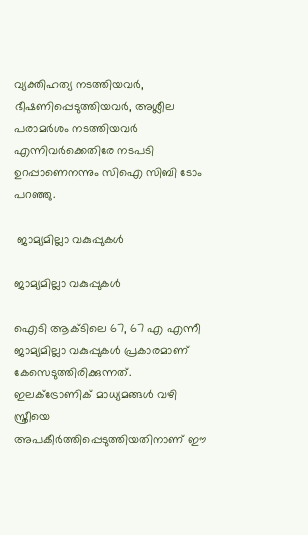വ്യക്തിഹത്യ നടത്തിയവര്‍, ഭീഷണിപ്പെടുത്തിയവര്‍, അശ്ലീല പരാമര്‍ശം നടത്തിയവര്‍ എന്നിവര്‍ക്കെതിരേ നടപടി ഉറപ്പാണെനന്നും സിഐ സിബി ടോം പറഞ്ഞു.

 ജാമ്യമില്ലാ വകുപ്പുകള്‍

ജാമ്യമില്ലാ വകുപ്പുകള്‍

ഐടി ആക്ടിലെ 67, 67 എ എന്നീ ജാമ്യമില്ലാ വകുപ്പുകള്‍ പ്രകാരമാണ് കേസെടുത്തിരിക്കുന്നത്. ഇലക്ട്രോണിക് മാധ്യമങ്ങള്‍ വഴി സ്ത്രീയെ അപകീര്‍ത്തിപ്പെടുത്തിയതിനാണ് ഈ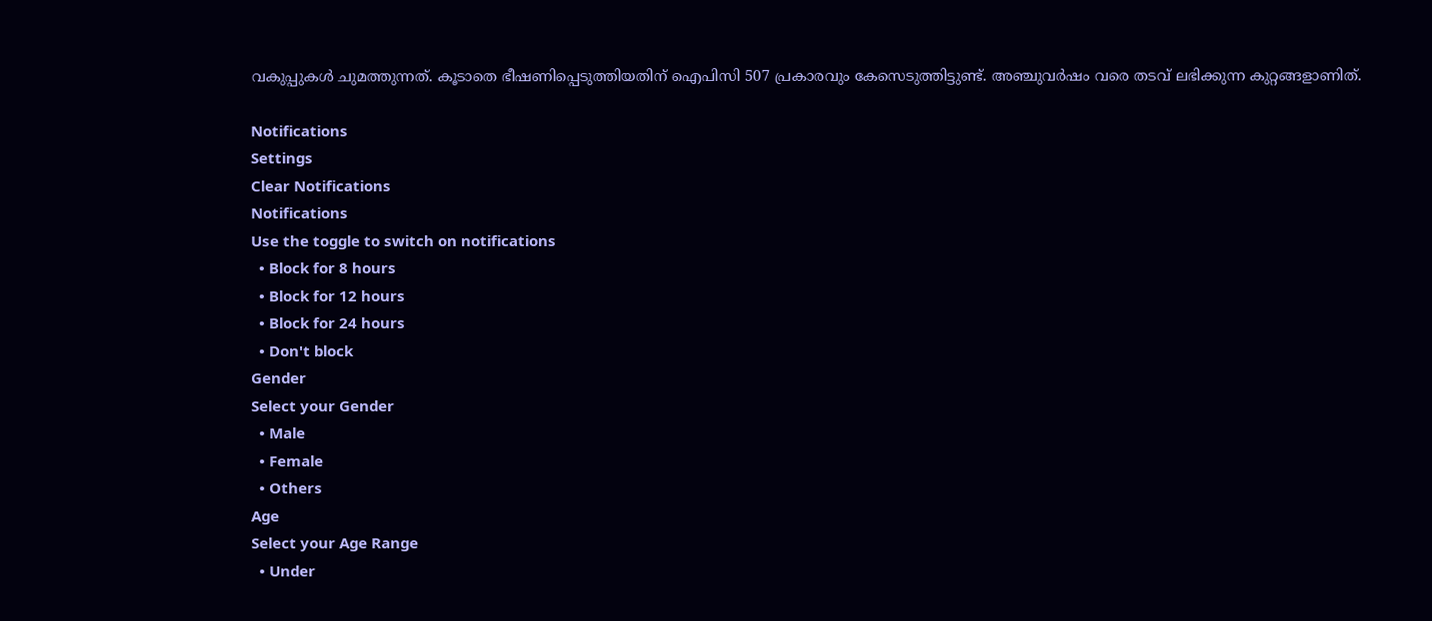വകുപ്പുകള്‍ ചുമത്തുന്നത്. കൂടാതെ ഭീഷണിപ്പെടുത്തിയതിന് ഐപിസി 507 പ്രകാരവും കേസെടുത്തിട്ടുണ്ട്. അഞ്ചുവര്‍ഷം വരെ തടവ് ലഭിക്കുന്ന കുറ്റങ്ങളാണിത്.

Notifications
Settings
Clear Notifications
Notifications
Use the toggle to switch on notifications
  • Block for 8 hours
  • Block for 12 hours
  • Block for 24 hours
  • Don't block
Gender
Select your Gender
  • Male
  • Female
  • Others
Age
Select your Age Range
  • Under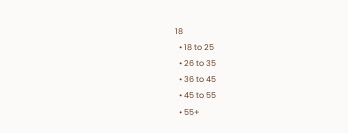18
  • 18 to 25
  • 26 to 35
  • 36 to 45
  • 45 to 55
  • 55+